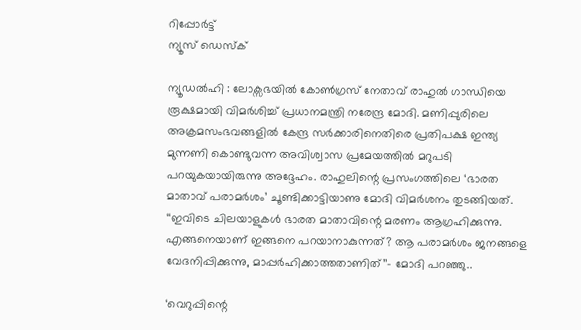റിപ്പോര്‍ട്ട്
ന്യൂസ് ഡെസ്ക്

ന്യൂഡൽഹി : ലോക്സഭയിൽ കോൺഗ്രസ് നേതാവ് രാഹുൽ ഗാന്ധിയെ രൂക്ഷമായി വിമർശിച്ച് പ്രധാനമന്ത്രി നരേന്ദ്ര മോദി. മണിപ്പുരിലെ അക്രമസംഭവങ്ങളിൽ കേന്ദ്ര സർക്കാരിനെതിരെ പ്രതിപക്ഷ ഇന്ത്യ മുന്നണി കൊണ്ടുവന്ന അവിശ്വാസ പ്രമേയത്തിൽ മറുപടി പറയുകയായിരുന്നു അദ്ദേഹം. രാഹുലിന്റെ പ്രസംഗത്തിലെ ‘ഭാരത മാതാവ് പരാമർശം’ ചൂണ്ടിക്കാട്ടിയാണു മോദി വിമർശനം തുടങ്ങിയത്. ‘‘ഇവിടെ ചിലയാളുകൾ ഭാരത മാതാവിന്റെ മരണം ആഗ്രഹിക്കുന്നു. എങ്ങനെയാണ് ഇങ്ങനെ പറയാനാകുന്നത്? ആ പരാമർശം ജനങ്ങളെ വേദനിപ്പിക്കുന്നു, മാപ്പർഹിക്കാത്തതാണിത്’’– മോദി പറഞ്ഞു..

‘വെറുപ്പിന്റെ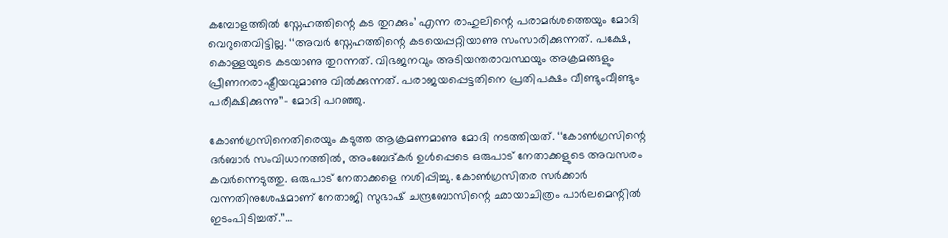കമ്പോളത്തിൽ സ്നേഹത്തിന്റെ കട തുറക്കും’ എന്ന രാഹുലിന്റെ പരാമർശത്തെയും മോദി വെറുതെവിട്ടില്ല. ‘‘അവർ സ്നേഹത്തിന്റെ കടയെപ്പറ്റിയാണു സംസാരിക്കുന്നത്. പക്ഷേ, കൊള്ളയുടെ കടയാണു തുറന്നത്. വിഭജനവും അടിയന്തരാവസ്ഥയും അക്രമങ്ങളും പ്രീണനരാഷ്ട്രീയവുമാണു വിൽക്കുന്നത്. പരാജയപ്പെട്ടതിനെ പ്രതിപക്ഷം വീണ്ടുംവീണ്ടും പരീക്ഷിക്കുന്നു’’– മോദി പറഞ്ഞു.

കോൺഗ്രസിനെതിരെയും കടുത്ത ആക്രമണമാണു മോദി നടത്തിയത്. ‘‘കോൺഗ്രസിന്റെ ദർബാർ സംവിധാനത്തിൽ, അംബേദ്കർ ഉൾപ്പെടെ ഒരുപാട് നേതാക്കളുടെ അവസരം കവർന്നെടുത്തു. ഒരുപാട് നേതാക്കളെ നശിപ്പിച്ചു. കോൺഗ്രസിതര സർക്കാർ വന്നതിനുശേഷമാണ് നേതാജി സുഭാഷ് ചന്ദ്രബോസിന്റെ ഛായാചിത്രം പാർലമെന്റിൽ ഇടംപിടിച്ചത്.’’…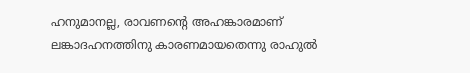ഹനുമാനല്ല, രാവണന്റെ അഹങ്കാരമാണ് ലങ്കാദഹനത്തിനു കാരണമായതെന്നു രാഹുൽ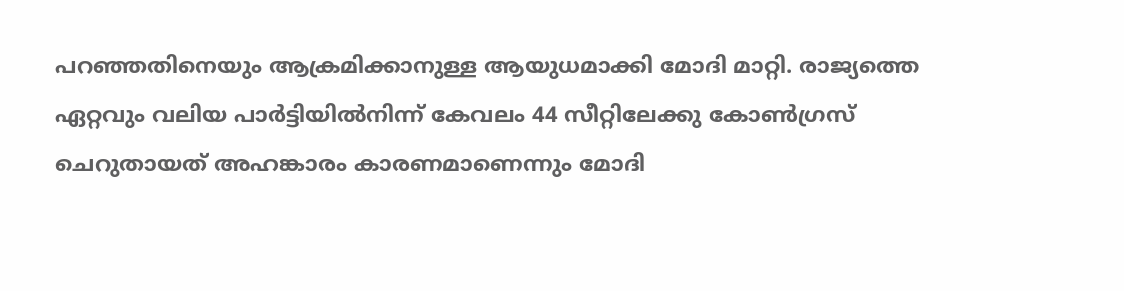പറഞ്ഞതിനെയും ആക്രമിക്കാനുള്ള ആയുധമാക്കി മോദി മാറ്റി. രാജ്യത്തെ ഏറ്റവും വലിയ പാർട്ടിയിൽനിന്ന് കേവലം 44 സീറ്റിലേക്കു കോൺഗ്രസ് ചെറുതായത് അഹങ്കാരം കാരണമാണെന്നും മോദി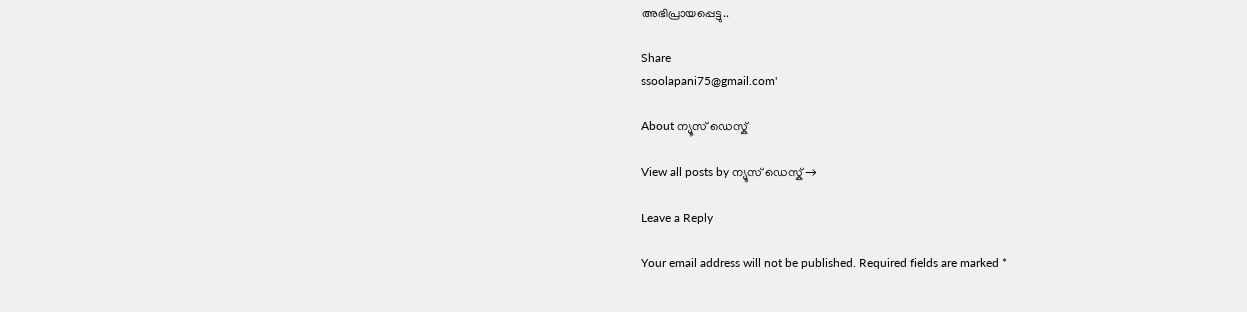അഭിപ്രായപ്പെട്ടു..

Share
ssoolapani75@gmail.com'

About ന്യൂസ് ഡെസ്ക്

View all posts by ന്യൂസ് ഡെസ്ക് →

Leave a Reply

Your email address will not be published. Required fields are marked *